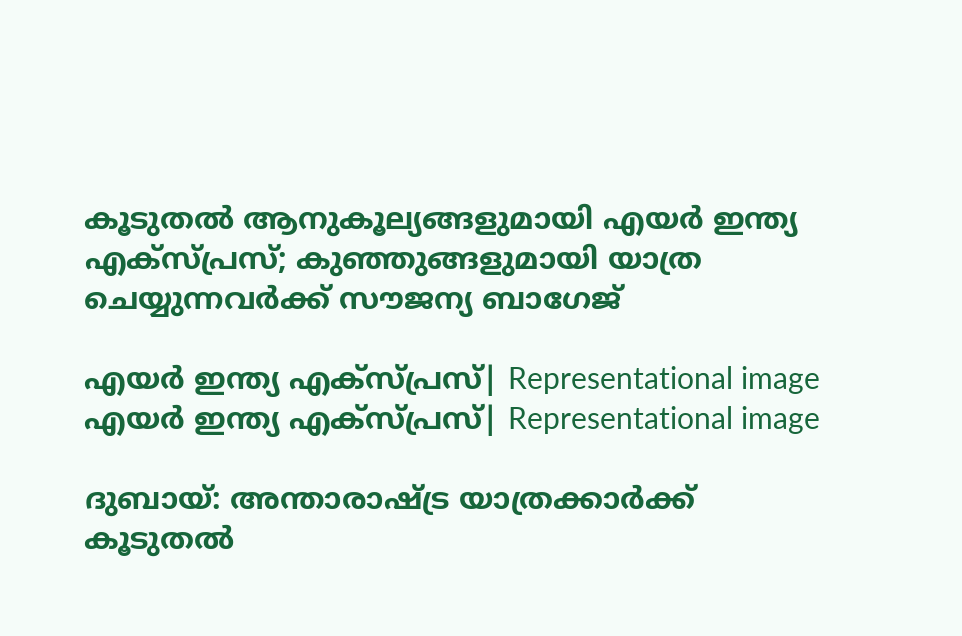കൂടുതൽ ആനുകൂല്യങ്ങളുമായി എയർ ഇന്ത്യ എക്സ്പ്രസ്; കുഞ്ഞുങ്ങളുമായി യാത്ര ചെയ്യുന്നവർക്ക് സൗജന്യ ബാഗേജ്

എയര്‍ ഇന്ത്യ എക്സ്പ്രസ്| Representational image
എയര്‍ ഇന്ത്യ എക്സ്പ്രസ്| Representational image

ദുബായ്: അന്താരാഷ്ട്ര യാത്രക്കാര്‍ക്ക് കൂടുതല്‍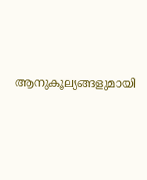ആനുകൂല്യങ്ങളുമായി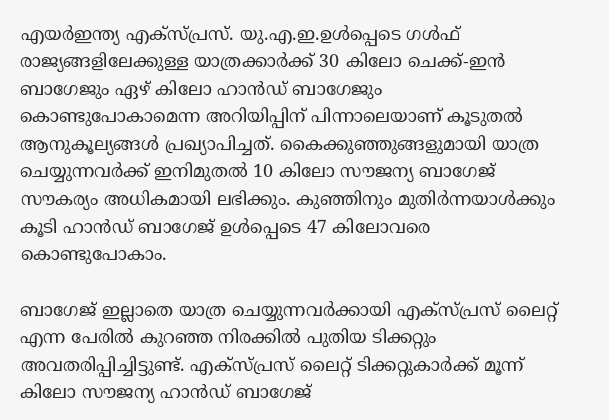എയര്‍ഇന്ത്യ എക്സ്പ്രസ്. യു.എ.ഇ.ഉള്‍പ്പെടെ ഗള്‍ഫ് രാജ്യങ്ങളിലേക്കുള്ള യാത്രക്കാര്‍ക്ക് 30 കിലോ ചെക്ക്-ഇന്‍ ബാഗേജും ഏഴ് കിലോ ഹാന്‍ഡ് ബാഗേജും കൊണ്ടുപോകാമെന്ന അറിയിപ്പിന് പിന്നാലെയാണ് കൂടുതല്‍ ആനുകൂല്യങ്ങള്‍ പ്രഖ്യാപിച്ചത്. കൈക്കുഞ്ഞുങ്ങളുമായി യാത്ര ചെയ്യുന്നവര്‍ക്ക് ഇനിമുതല്‍ 10 കിലോ സൗജന്യ ബാഗേജ് സൗകര്യം അധികമായി ലഭിക്കും. കുഞ്ഞിനും മുതിര്‍ന്നയാള്‍ക്കും കൂടി ഹാന്‍ഡ് ബാഗേജ് ഉള്‍പ്പെടെ 47 കിലോവരെ കൊണ്ടുപോകാം.

ബാഗേജ് ഇല്ലാതെ യാത്ര ചെയ്യുന്നവര്‍ക്കായി എക്സ്പ്രസ് ലൈറ്റ് എന്ന പേരില്‍ കുറഞ്ഞ നിരക്കില്‍ പുതിയ ടിക്കറ്റും അവതരിപ്പിച്ചിട്ടുണ്ട്. എക്സ്പ്രസ് ലൈറ്റ് ടിക്കറ്റുകാര്‍ക്ക് മൂന്ന് കിലോ സൗജന്യ ഹാന്‍ഡ് ബാഗേജ്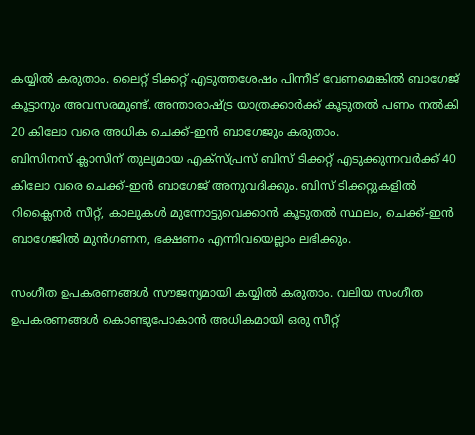കയ്യില്‍ കരുതാം. ലൈറ്റ് ടിക്കറ്റ് എടുത്തശേഷം പിന്നീട് വേണമെങ്കില്‍ ബാഗേജ് കൂട്ടാനും അവസരമുണ്ട്. അന്താരാഷ്ട്ര യാത്രക്കാര്‍ക്ക് കൂടുതല്‍ പണം നല്‍കി 20 കിലോ വരെ അധിക ചെക്ക്-ഇന്‍ ബാഗേജും കരുതാം.
ബിസിനസ് ക്ലാസിന് തുല്യമായ എക്സ്പ്രസ് ബിസ് ടിക്കറ്റ് എടുക്കുന്നവര്‍ക്ക് 40 കിലോ വരെ ചെക്ക്-ഇന്‍ ബാഗേജ് അനുവദിക്കും. ബിസ് ടിക്കറ്റുകളില്‍ റിക്ലൈനര്‍ സീറ്റ്, കാലുകള്‍ മുന്നോട്ടുവെക്കാന്‍ കൂടുതല്‍ സ്ഥലം, ചെക്ക്-ഇന്‍ ബാഗേജില്‍ മുന്‍ഗണന, ഭക്ഷണം എന്നിവയെല്ലാം ലഭിക്കും.

സംഗീത ഉപകരണങ്ങള്‍ സൗജന്യമായി കയ്യില്‍ കരുതാം. വലിയ സംഗീത ഉപകരണങ്ങള്‍ കൊണ്ടുപോകാന്‍ അധികമായി ഒരു സീറ്റ്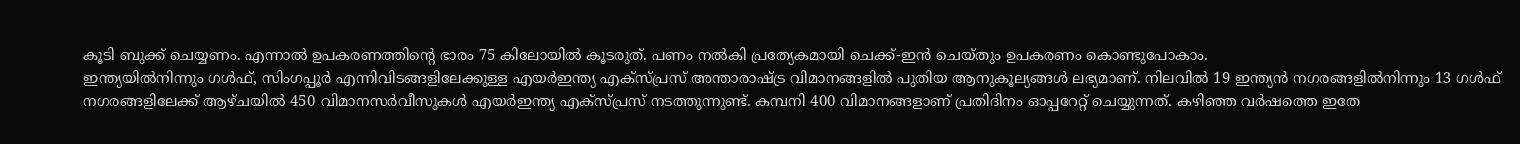കൂടി ബുക്ക് ചെയ്യണം. എന്നാല്‍ ഉപകരണത്തിന്റെ ഭാരം 75 കിലോയില്‍ കൂടരുത്. പണം നല്‍കി പ്രത്യേകമായി ചെക്ക്-ഇന്‍ ചെയ്തും ഉപകരണം കൊണ്ടുപോകാം.
ഇന്ത്യയില്‍നിന്നും ഗള്‍ഫ്, സിംഗപ്പൂര്‍ എന്നിവിടങ്ങളിലേക്കുള്ള എയര്‍ഇന്ത്യ എക്സ്പ്രസ് അന്താരാഷ്ട്ര വിമാനങ്ങളില്‍ പുതിയ ആനുകൂല്യങ്ങള്‍ ലഭ്യമാണ്. നിലവില്‍ 19 ഇന്ത്യന്‍ നഗരങ്ങളില്‍നിന്നും 13 ഗള്‍ഫ് നഗരങ്ങളിലേക്ക് ആഴ്ചയില്‍ 450 വിമാനസര്‍വീസുകള്‍ എയര്‍ഇന്ത്യ എക്സ്പ്രസ് നടത്തുന്നുണ്ട്. കമ്പനി 400 വിമാനങ്ങളാണ് പ്രതിദിനം ഓപ്പറേറ്റ് ചെയ്യുന്നത്. കഴിഞ്ഞ വര്‍ഷത്തെ ഇതേ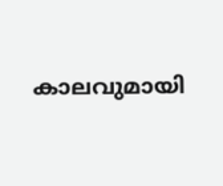കാലവുമായി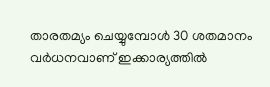താരതമ്യം ചെയ്യുമ്പോള്‍ 30 ശതമാനം വര്‍ധനവാണ് ഇക്കാര്യത്തില്‍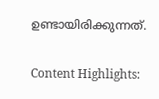ഉണ്ടായിരിക്കുന്നത്.

Content Highlights: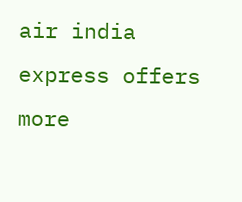air india express offers more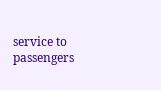service to passengers